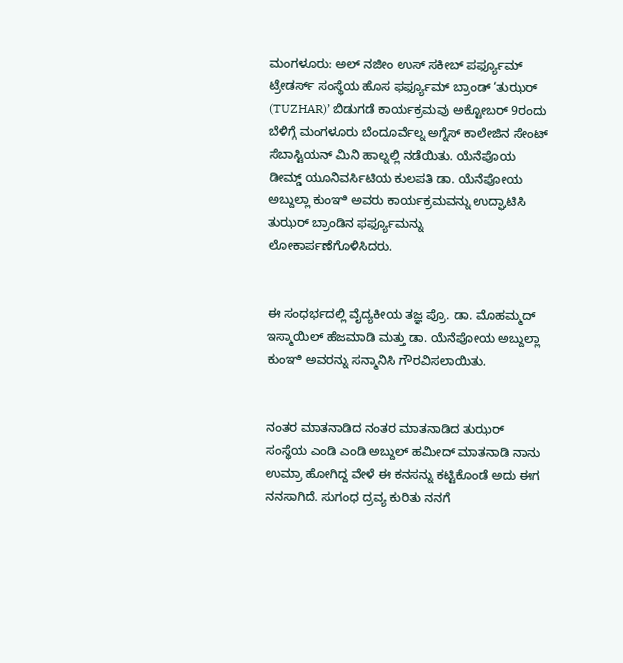ಮಂಗಳೂರು: ಅಲ್ ನಜೀಂ ಉಸ್ ಸಕೀಬ್ ಪರ್ಫ್ಯೂಮ್ ಟ್ರೇಡರ್ಸ್ ಸಂಸ್ಥೆಯ ಹೊಸ ಫರ್ಫ್ಯೂಮ್ ಬ್ರಾಂಡ್ ‘ತುಝರ್ (TUZHAR)’ ಬಿಡುಗಡೆ ಕಾರ್ಯಕ್ರಮವು ಅಕ್ಟೋಬರ್ 9ರಂದು ಬೆಳಿಗ್ಗೆ ಮಂಗಳೂರು ಬೆಂದೂರ್ವೆಲ್ನ ಅಗ್ನೆಸ್ ಕಾಲೇಜಿನ ಸೇಂಟ್ ಸೆಬಾಸ್ಟಿಯನ್ ಮಿನಿ ಹಾಲ್ನಲ್ಲಿ ನಡೆಯಿತು. ಯೆನೆಪೊಯ ಡೀಮ್ಡ್ ಯೂನಿವರ್ಸಿಟಿಯ ಕುಲಪತಿ ಡಾ. ಯೆನೆಪೋಯ ಅಬ್ದುಲ್ಲಾ ಕುಂಞಿ ಅವರು ಕಾರ್ಯಕ್ರಮವನ್ನು ಉದ್ಘಾಟಿಸಿ ತುಝರ್ ಬ್ರಾಂಡಿನ ಫರ್ಫ್ಯೂಮನ್ನು ಲೋಕಾರ್ಪಣೆಗೊಳಿಸಿದರು.


ಈ ಸಂಧರ್ಭದಲ್ಲಿ ವೈದ್ಯಕೀಯ ತಜ್ಞ ಪ್ರೊ. ಡಾ. ಮೊಹಮ್ಮದ್ ಇಸ್ಮಾಯಿಲ್ ಹೆಜಮಾಡಿ ಮತ್ತು ಡಾ. ಯೆನೆಪೋಯ ಅಬ್ದುಲ್ಲಾ ಕುಂಞಿ ಅವರನ್ನು ಸನ್ಮಾನಿಸಿ ಗೌರವಿಸಲಾಯಿತು.


ನಂತರ ಮಾತನಾಡಿದ ನಂತರ ಮಾತನಾಡಿದ ತುಝರ್ ಸಂಸ್ಥೆಯ ಎಂಡಿ ಎಂಡಿ ಅಬ್ದುಲ್ ಹಮೀದ್ ಮಾತನಾಡಿ ನಾನು ಉಮ್ರಾ ಹೋಗಿದ್ದ ವೇಳೆ ಈ ಕನಸನ್ನು ಕಟ್ಟಿಕೊಂಡೆ ಅದು ಈಗ ನನಸಾಗಿದೆ. ಸುಗಂಧ ದ್ರವ್ಯ ಕುರಿತು ನನಗೆ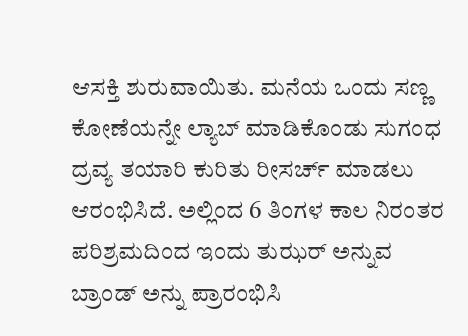ಆಸಕ್ತಿ ಶುರುವಾಯಿತು. ಮನೆಯ ಒಂದು ಸಣ್ಣ ಕೋಣೆಯನ್ನೇ ಲ್ಯಾಬ್ ಮಾಡಿಕೊಂಡು ಸುಗಂಧ ದ್ರವ್ಯ ತಯಾರಿ ಕುರಿತು ರೀಸರ್ಚ್ ಮಾಡಲು ಆರಂಭಿಸಿದೆ. ಅಲ್ಲಿಂದ 6 ತಿಂಗಳ ಕಾಲ ನಿರಂತರ ಪರಿಶ್ರಮದಿಂದ ಇಂದು ತುಝರ್ ಅನ್ನುವ ಬ್ರಾಂಡ್ ಅನ್ನು ಪ್ರಾರಂಭಿಸಿ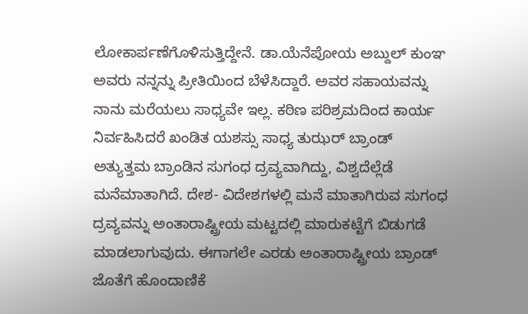ಲೋಕಾರ್ಪಣೆಗೊಳಿಸುತ್ತಿದ್ದೇನೆ. ಡಾ.ಯೆನೆಪೋಯ ಅಬ್ದುಲ್ ಕುಂಞ ಅವರು ನನ್ನನ್ನು ಪ್ರೀತಿಯಿಂದ ಬೆಳೆಸಿದ್ದಾರೆ. ಅವರ ಸಹಾಯವನ್ನು ನಾನು ಮರೆಯಲು ಸಾಧ್ಯವೇ ಇಲ್ಲ. ಕಠಿಣ ಪರಿಶ್ರಮದಿಂದ ಕಾರ್ಯ ನಿರ್ವಹಿಸಿದರೆ ಖಂಡಿತ ಯಶಸ್ಸು ಸಾಧ್ಯ ತುಝರ್ ಬ್ರಾಂಡ್ ಅತ್ಯುತ್ತಮ ಬ್ರಾಂಡಿನ ಸುಗಂಧ ದ್ರವ್ಯವಾಗಿದ್ದು, ವಿಶ್ವದೆಲ್ಲೆಡೆ ಮನೆಮಾತಾಗಿದೆ. ದೇಶ- ವಿದೇಶಗಳಲ್ಲಿ ಮನೆ ಮಾತಾಗಿರುವ ಸುಗಂಧ ದ್ರವ್ಯವನ್ನು ಅಂತಾರಾಷ್ಟ್ರೀಯ ಮಟ್ಟದಲ್ಲಿ ಮಾರುಕಟ್ಟೆಗೆ ಬಿಡುಗಡೆ ಮಾಡಲಾಗುವುದು. ಈಗಾಗಲೇ ಎರಡು ಅಂತಾರಾಷ್ಟ್ರೀಯ ಬ್ರಾಂಡ್ ಜೊತೆಗೆ ಹೊಂದಾಣಿಕೆ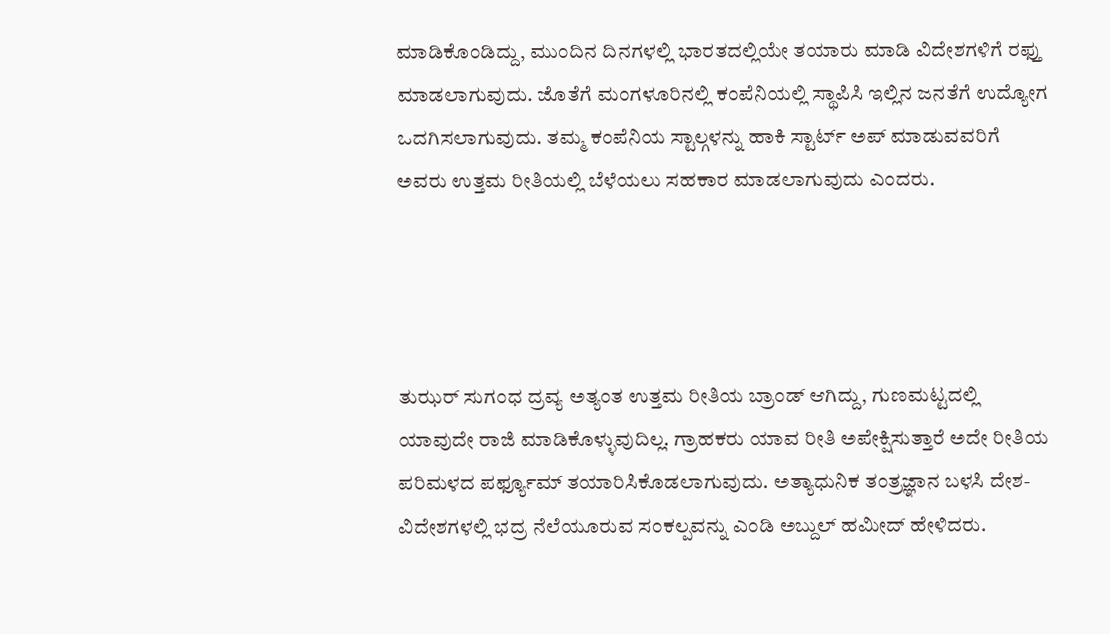ಮಾಡಿಕೊಂಡಿದ್ದು, ಮುಂದಿನ ದಿನಗಳಲ್ಲಿ ಭಾರತದಲ್ಲಿಯೇ ತಯಾರು ಮಾಡಿ ವಿದೇಶಗಳಿಗೆ ರಫ್ತು ಮಾಡಲಾಗುವುದು. ಜೊತೆಗೆ ಮಂಗಳೂರಿನಲ್ಲಿ ಕಂಪೆನಿಯಲ್ಲಿ ಸ್ಥಾಪಿಸಿ ಇಲ್ಲಿನ ಜನತೆಗೆ ಉದ್ಯೋಗ ಒದಗಿಸಲಾಗುವುದು. ತಮ್ಮ ಕಂಪೆನಿಯ ಸ್ಟಾಲ್ಗಳನ್ನು ಹಾಕಿ ಸ್ಟಾರ್ಟ್ ಅಪ್ ಮಾಡುವವರಿಗೆ ಅವರು ಉತ್ತಮ ರೀತಿಯಲ್ಲಿ ಬೆಳೆಯಲು ಸಹಕಾರ ಮಾಡಲಾಗುವುದು ಎಂದರು.




ತುಝರ್ ಸುಗಂಧ ದ್ರವ್ಯ ಅತ್ಯಂತ ಉತ್ತಮ ರೀತಿಯ ಬ್ರಾಂಡ್ ಆಗಿದ್ದು, ಗುಣಮಟ್ಟದಲ್ಲಿ ಯಾವುದೇ ರಾಜಿ ಮಾಡಿಕೊಳ್ಳುವುದಿಲ್ಲ. ಗ್ರಾಹಕರು ಯಾವ ರೀತಿ ಅಪೇಕ್ಷಿಸುತ್ತಾರೆ ಅದೇ ರೀತಿಯ ಪರಿಮಳದ ಪರ್ಫ್ಯೂಮ್ ತಯಾರಿಸಿಕೊಡಲಾಗುವುದು. ಅತ್ಯಾಧುನಿಕ ತಂತ್ರಜ್ಞಾನ ಬಳಸಿ ದೇಶ-ವಿದೇಶಗಳಲ್ಲಿ ಭದ್ರ ನೆಲೆಯೂರುವ ಸಂಕಲ್ಪವನ್ನು ಎಂಡಿ ಅಬ್ದುಲ್ ಹಮೀದ್ ಹೇಳಿದರು.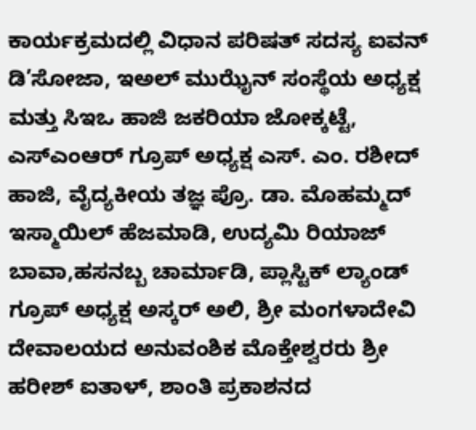ಕಾರ್ಯಕ್ರಮದಲ್ಲಿ ವಿಧಾನ ಪರಿಷತ್ ಸದಸ್ಯ ಐವನ್ ಡಿ’ಸೋಜಾ, ಇಅಲ್ ಮುಝೈನ್ ಸಂಸ್ಥೆಯ ಅಧ್ಯಕ್ಷ ಮತ್ತು ಸಿಇಒ ಹಾಜಿ ಜಕರಿಯಾ ಜೋಕ್ಕಟ್ಟೆ, ಎಸ್ಎಂಆರ್ ಗ್ರೂಪ್ ಅಧ್ಯಕ್ಷ ಎಸ್. ಎಂ. ರಶೀದ್ ಹಾಜಿ, ವೈದ್ಯಕೀಯ ತಜ್ಞ ಪ್ರೊ. ಡಾ. ಮೊಹಮ್ಮದ್ ಇಸ್ಮಾಯಿಲ್ ಹೆಜಮಾಡಿ, ಉದ್ಯಮಿ ರಿಯಾಜ್ ಬಾವಾ,ಹಸನಬ್ಬ ಚಾರ್ಮಾಡಿ, ಪ್ಲಾಸ್ಟಿಕ್ ಲ್ಯಾಂಡ್ ಗ್ರೂಪ್ ಅಧ್ಯಕ್ಷ ಅಸ್ಕರ್ ಅಲಿ, ಶ್ರೀ ಮಂಗಳಾದೇವಿ ದೇವಾಲಯದ ಅನುವಂಶಿಕ ಮೊಕ್ತೇಶ್ವರರು ಶ್ರೀ ಹರೀಶ್ ಐತಾಳ್, ಶಾಂತಿ ಪ್ರಕಾಶನದ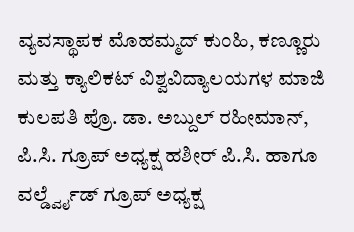ವ್ಯವಸ್ಥಾಪಕ ಮೊಹಮ್ಮದ್ ಕುಂಹಿ, ಕಣ್ಣೂರು ಮತ್ತು ಕ್ಯಾಲಿಕಟ್ ವಿಶ್ವವಿದ್ಯಾಲಯಗಳ ಮಾಜಿ ಕುಲಪತಿ ಪ್ರೊ. ಡಾ. ಅಬ್ದುಲ್ ರಹೀಮಾನ್, ಪಿ.ಸಿ. ಗ್ರೂಪ್ ಅಧ್ಯಕ್ಷ ಹಶೀರ್ ಪಿ.ಸಿ. ಹಾಗೂ ವರ್ಲ್ಡ್ವೈಡ್ ಗ್ರೂಪ್ ಅಧ್ಯಕ್ಷ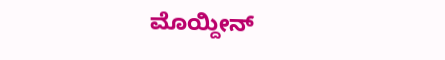ಮೊಯ್ದೀನ್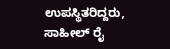ಉಪಸ್ಥಿತರಿದ್ದರು, ಸಾಹೀಲ್ ರೈ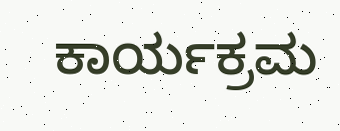ಕಾರ್ಯಕ್ರಮ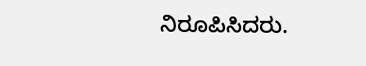ನಿರೂಪಿಸಿದರು.